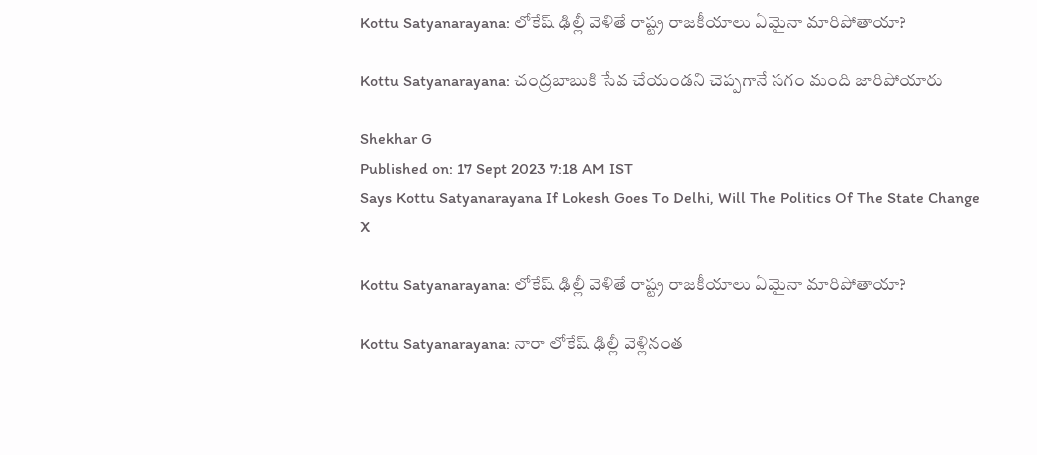Kottu Satyanarayana: లోకేష్‌ ఢిల్లీ వెళితే రాష్ట్ర రాజకీయాలు ఏమైనా మారిపోతాయా?

Kottu Satyanarayana: చంద్రబాబుకి సేవ చేయండని చెప్పగానే సగం మంది జారిపోయారు

Shekhar G
Published on: 17 Sept 2023 7:18 AM IST
Says Kottu Satyanarayana If Lokesh Goes To Delhi, Will The Politics Of The State Change
X

Kottu Satyanarayana: లోకేష్‌ ఢిల్లీ వెళితే రాష్ట్ర రాజకీయాలు ఏమైనా మారిపోతాయా?

Kottu Satyanarayana: నారా లోకేష్ ఢిల్లీ వెళ్లినంత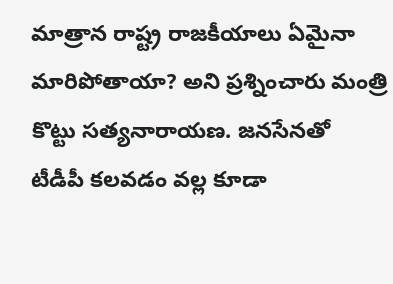మాత్రాన రాష్ట్ర రాజకీయాలు ఏమైనా మారిపోతాయా? అని ప్రశ్నించారు మంత్రి కొట్టు సత్యనారాయణ. జనసేనతో టీడీపీ కలవడం వల్ల కూడా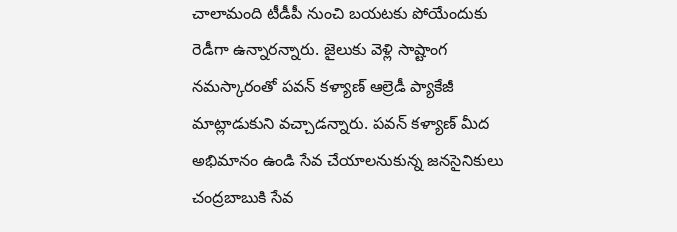చాలామంది టీడీపీ నుంచి బయటకు పోయేందుకు రెడీగా ఉన్నారన్నారు. జైలుకు వెళ్లి సాష్టాంగ నమస్కారంతో పవన్ కళ్యాణ్ ఆల్రెడీ ప్యాకేజీ మాట్లాడుకుని వచ్చాడన్నారు. పవన్ కళ్యాణ్ మీద అభిమానం ఉండి సేవ చేయాలనుకున్న జనసైనికులు చంద్రబాబుకి సేవ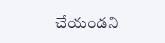చేయండని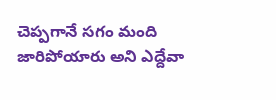చెప్పగానే సగం మంది జారిపోయారు అని ఎద్దేవా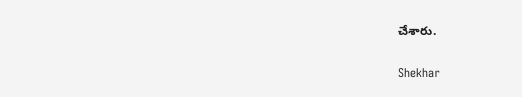చేశారు.

Shekhar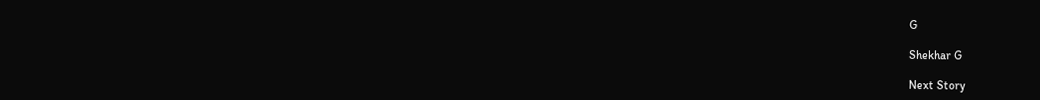G

Shekhar G

Next Story